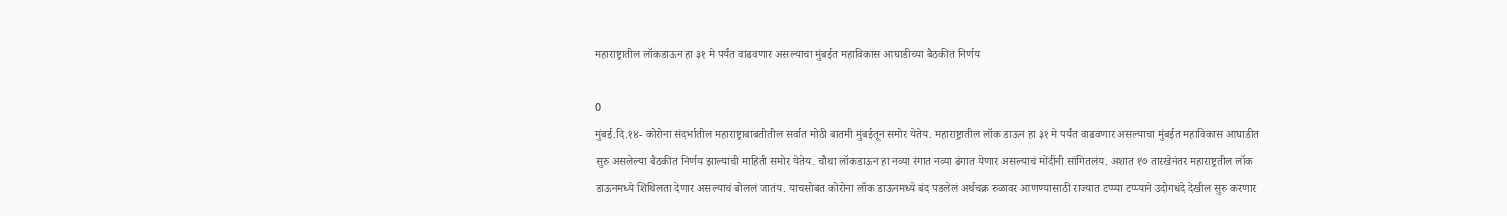महाराष्ट्रातील लॉकडाऊन हा ३१ मे पर्यंत वाढवणार असल्याचा मुंबईत महाविकास आघाडीच्या बैठकीत निर्णय

0
मुंबई.दि.१४- कोरोना संदर्भातील महाराष्ट्राबाबतीतील सर्वात मोठी बातमी मुंबईतून समोर येतेय. महाराष्ट्रातील लॉक डाऊन हा ३१ मे पर्यंत वाढवणार असल्याचा मुंबईत महाविकास आघाडीत सुरु असलेल्या बैठकीत निर्णय झाल्याची माहिती समोर येतेय. चौथा लॉकडाऊन हा नव्या रंगात नव्या ढंगात येणार असल्याचं मोंदींनी सांगितलंय. अशात १७ तारखेनंतर महाराष्ट्रतील लॉक डाऊनमध्ये शिथिलता देणार असल्याचं बोललं जातंय. याचसोबत कोरोना लॉक डाऊनमध्ये बंद पडलेलं अर्थचक्र रुळावर आणण्यासाठी राज्यात टप्प्या टप्प्याने उदोगधंदे देखील सुरु करणार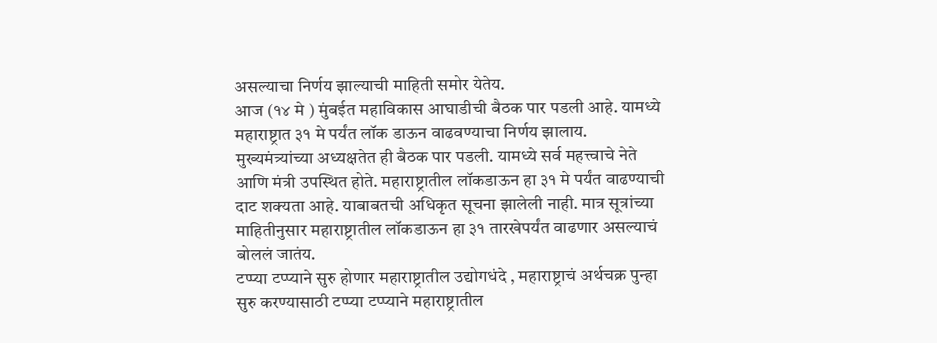असल्याचा निर्णय झाल्याची माहिती समोर येतेय.
आज (१४ मे ) मुंबईत महाविकास आघाडीची बैठक पार पडली आहे. यामध्ये महाराष्ट्रात ३१ मे पर्यंत लॉक डाऊन वाढवण्याचा निर्णय झालाय. मुख्यमंत्र्यांच्या अध्यक्षतेत ही बैठक पार पडली. यामध्ये सर्व महत्त्वाचे नेते आणि मंत्री उपस्थित होते. महाराष्ट्रातील लॉकडाऊन हा ३१ मे पर्यंत वाढण्याची दाट शक्यता आहे. याबाबतची अधिकृत सूचना झालेली नाही. मात्र सूत्रांच्या माहितीनुसार महाराष्ट्रातील लॉकडाऊन हा ३१ तारखेपर्यंत वाढणार असल्याचं बोललं जातंय.
टप्प्या टप्प्याने सुरु होणार महाराष्ट्रातील उद्योगधंदे , महाराष्ट्राचं अर्थचक्र पुन्हा सुरु करण्यासाठी टप्प्या टप्प्याने महाराष्ट्रातील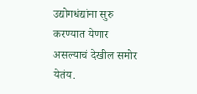उद्योगधंद्यांना सुरु करण्यात येणार असल्याचं देखील समोर येतंय.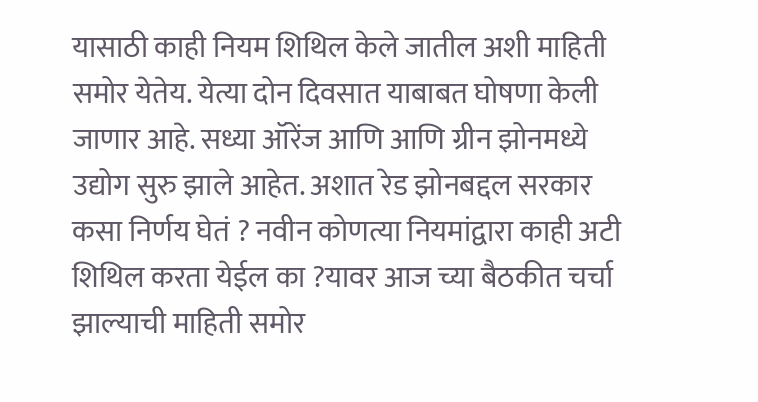यासाठी काही नियम शिथिल केले जातील अशी माहिती समोर येतेय. येत्या दोन दिवसात याबाबत घोषणा केली जाणार आहे. सध्या ऑरेंज आणि आणि ग्रीन झोनमध्ये उद्योग सुरु झाले आहेत. अशात रेड झोनबद्दल सरकार कसा निर्णय घेतं ? नवीन कोणत्या नियमांद्वारा काही अटी शिथिल करता येईल का ?यावर आज च्या बैठकीत चर्चा झाल्याची माहिती समोर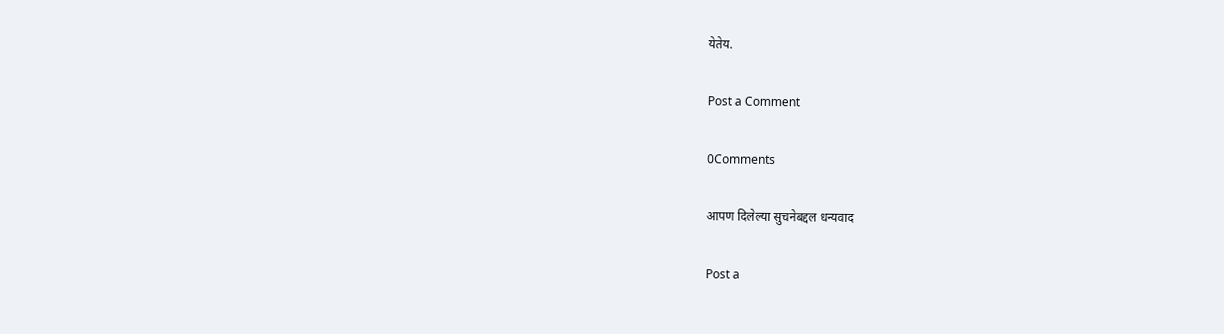येतेय.

Post a Comment

0Comments

आपण दिलेल्या सुचनेबद्दल धन्यवाद

Post a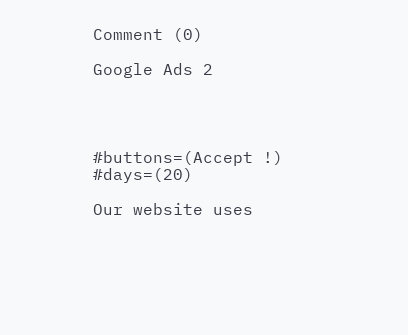Comment (0)

Google Ads 2




#buttons=(Accept !) #days=(20)

Our website uses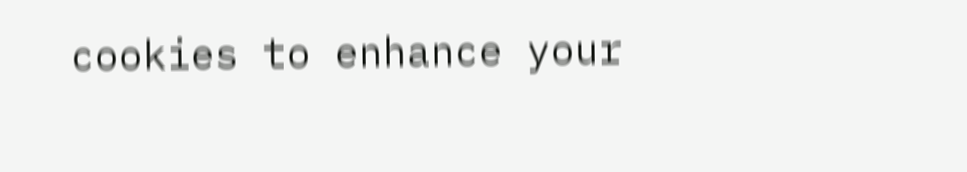cookies to enhance your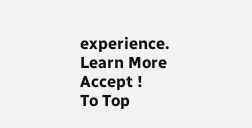experience. Learn More
Accept !
To Top